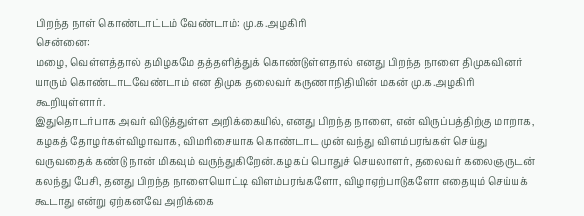பிறந்த நாள் கொண்டாட்டம் வேண்டாம்: மு.க.அழகிரி
சென்னை:
மழை, வெள்ளத்தால் தமிழகமே தத்தளித்துக் கொண்டுள்ளதால் எனது பிறந்த நாளை திமுகவினர் யாரும் கொண்டாடவேண்டாம் என திமுக தலைவர் கருணாநிதியின் மகன் மு.க.அழகிரி கூறியுள்ளார்.
இதுதொடர்பாக அவர் விடுத்துள்ள அறிக்கையில், எனது பிறந்த நாளை, என் விருப்பத்திற்கு மாறாக, கழகத் தோழர்கள்விழாவாக, விமரிசையாக கொண்டாட முன் வந்து விளம்பரங்கள் செய்து வருவதைக் கண்டு நான் மிகவும் வருந்துகிறேன்.கழகப் பொதுச் செயலாளர், தலைவர் கலைஞருடன் கலந்து பேசி, தனது பிறந்த நாளையொட்டி விளம்பரங்களோ, விழாஏற்பாடுகளோ எதையும் செய்யக் கூடாது என்று ஏற்கனவே அறிக்கை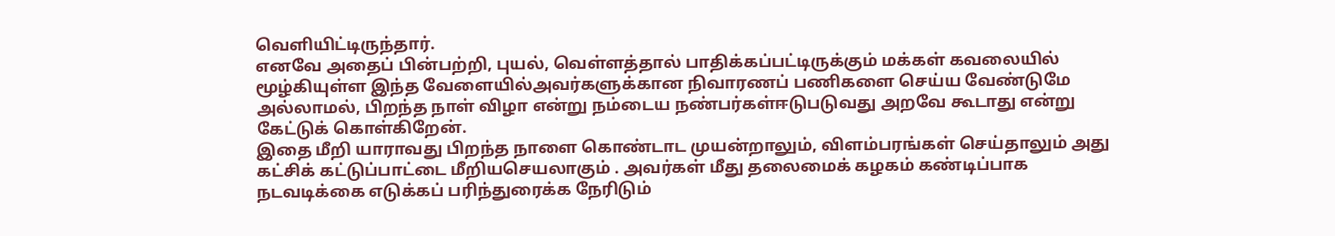வெளியிட்டிருந்தார்.
எனவே அதைப் பின்பற்றி, புயல், வெள்ளத்தால் பாதிக்கப்பட்டிருக்கும் மக்கள் கவலையில் மூழ்கியுள்ள இந்த வேளையில்அவர்களுக்கான நிவாரணப் பணிகளை செய்ய வேண்டுமே அல்லாமல், பிறந்த நாள் விழா என்று நம்டைய நண்பர்கள்ஈடுபடுவது அறவே கூடாது என்று கேட்டுக் கொள்கிறேன்.
இதை மீறி யாராவது பிறந்த நாளை கொண்டாட முயன்றாலும், விளம்பரங்கள் செய்தாலும் அது கட்சிக் கட்டுப்பாட்டை மீறியசெயலாகும் . அவர்கள் மீது தலைமைக் கழகம் கண்டிப்பாக நடவடிக்கை எடுக்கப் பரிந்துரைக்க நேரிடும்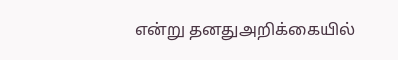என்று தனதுஅறிக்கையில்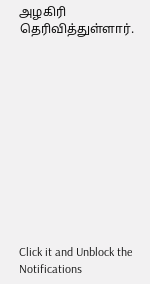அழகிரி தெரிவித்துள்ளார்.












Click it and Unblock the Notifications